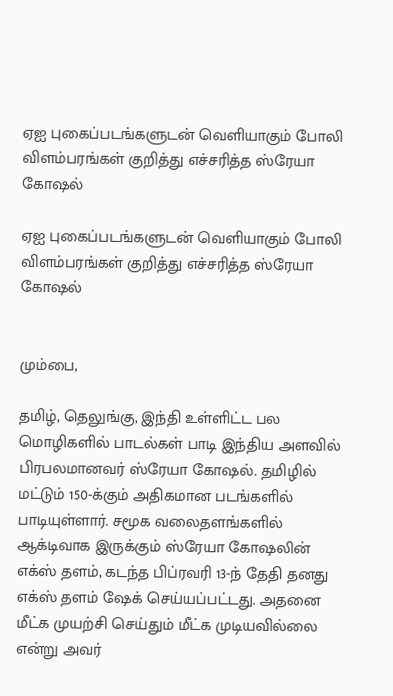ஏஐ புகைப்படங்களுடன் வெளியாகும் போலி விளம்பரங்கள் குறித்து எச்சரித்த ஸ்ரேயா கோஷல்

ஏஐ புகைப்படங்களுடன் வெளியாகும் போலி விளம்பரங்கள் குறித்து எச்சரித்த ஸ்ரேயா கோஷல்


மும்பை,

தமிழ், தெலுங்கு, இந்தி உள்ளிட்ட பல மொழிகளில் பாடல்கள் பாடி இந்திய அளவில் பிரபலமானவர் ஸ்ரேயா கோஷல். தமிழில் மட்டும் 150-க்கும் அதிகமான படங்களில் பாடியுள்ளார். சமூக வலைதளங்களில் ஆக்டிவாக இருக்கும் ஸ்ரேயா கோஷலின் எக்ஸ் தளம், கடந்த பிப்ரவரி 13-ந் தேதி தனது எக்ஸ் தளம் ஷேக் செய்யப்பட்டது. அதனை மீட்க முயற்சி செய்தும் மீட்க முடியவில்லை என்று அவர்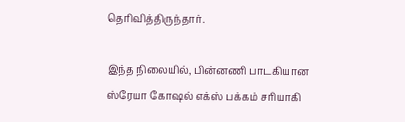தெரிவித்திருந்தார்.

இந்த நிலையில், பின்னணி பாடகியான ஸ்ரேயா கோஷல் எக்ஸ் பக்கம் சரியாகி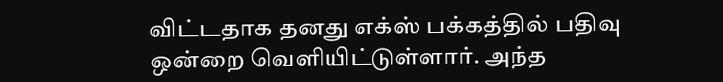விட்டதாக தனது எக்ஸ் பக்கத்தில் பதிவு ஒன்றை வெளியிட்டுள்ளார். அந்த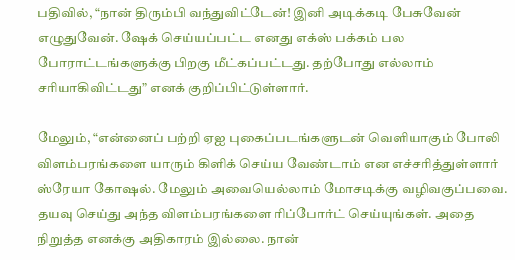பதிவில், “நான் திரும்பி வந்துவிட்டேன்! இனி அடிக்கடி பேசுவேன் எழுதுவேன். ஷேக் செய்யப்பட்ட எனது எக்ஸ் பக்கம் பல போராட்டங்களுக்கு பிறகு மீட்கப்பட்டது. தற்போது எல்லாம் சரியாகிவிட்டது” எனக் குறிப்பிட்டுள்ளார்.

மேலும், “என்னைப் பற்றி ஏஐ புகைப்படங்களுடன் வெளியாகும் போலி விளம்பரங்களை யாரும் கிளிக் செய்ய வேண்டாம் என எச்சரித்துள்ளார் ஸ்ரேயா கோஷல். மேலும் அவையெல்லாம் மோசடிக்கு வழிவகுப்பவை. தயவு செய்து அந்த விளம்பரங்களை ரிப்போர்ட் செய்யுங்கள். அதை நிறுத்த எனக்கு அதிகாரம் இல்லை. நான்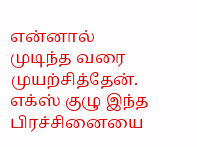என்னால் முடிந்த வரை முயற்சித்தேன். எக்ஸ் குழு இந்த பிரச்சினையை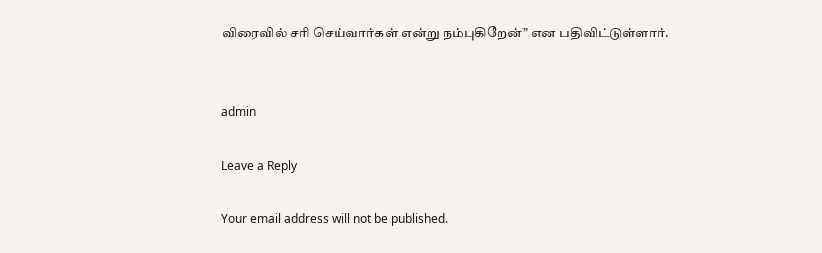விரைவில் சரி செய்வார்கள் என்று நம்புகிறேன்” என பதிவிட்டுள்ளார்.


admin

Leave a Reply

Your email address will not be published.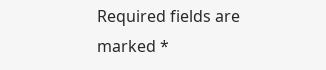Required fields are marked *